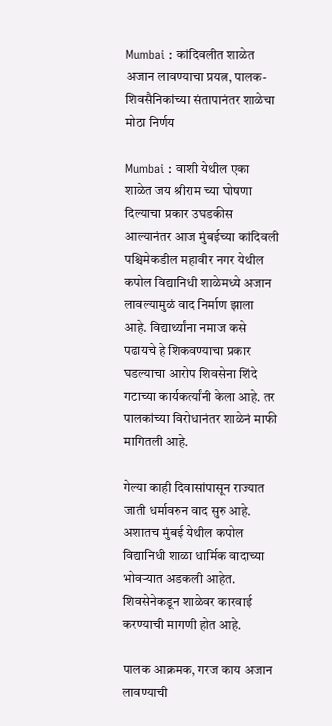Mumbai : कांदिवलीत शाळेत अजान लावण्याचा प्रयत्न, पालक-शिवसैनिकांच्या संतापानंतर शाळेचा मोठा निर्णय

Mumbai : वाशी येथील एका शाळेत जय श्रीराम च्या घोषणा दिल्याचा प्रकार उघडकीस आल्यानंतर आज मुंबईच्या कांदिवली पश्चिमेकडील महावीर नगर येथील कपोल विद्यानिधी शाळेमध्ये अजान लावल्यामुळं वाद निर्माण झाला आहे. विद्यार्थ्यांना नमाज कसे पढायचे हे शिकवण्याचा प्रकार घडल्याचा आरोप शिवसेना शिंदे गटाच्या कार्यकर्त्यांनी केला आहे. तर पालकांच्या विरोधानंतर शाळेनं माफी मागितली आहे.

गेल्या काही दिवासांपासून राज्यात जाती धर्मावरुन वाद सुरु आहे. अशातच मुंबई येथील कपोल विद्यानिधी शाळा धार्मिक वादाच्या भोवऱ्यात अडकली आहेत. शिवसेनेकडून शाळेवर कारवाई करण्याची मागणी होत आहे.

पालक आक्रमक, गरज काय अजान लावण्याची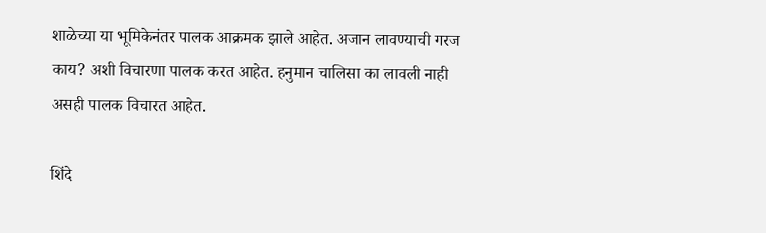शाळेच्या या भूमिकेनंतर पालक आक्रमक झाले आहेत. अजान लावण्याची गरज काय? अशी विचारणा पालक करत आहेत. हनुमान चालिसा का लावली नाही असही पालक विचारत आहेत.

शिंदे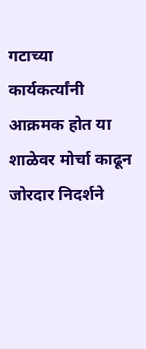गटाच्या कार्यकर्त्यांनी आक्रमक होत या शाळेवर मोर्चा काढून जोरदार निदर्शने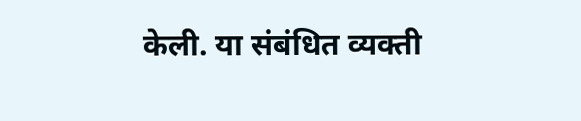केली. या संबंधित व्यक्ती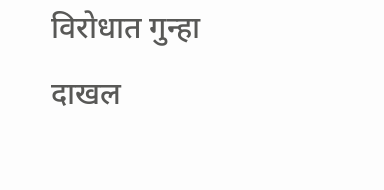विरोधात गुन्हा दाखल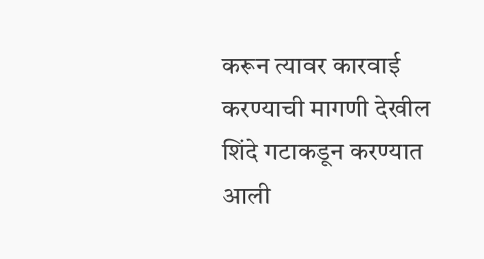करून त्यावर कारवाई करण्याची मागणी देखील शिंदे गटाकडून करण्यात आली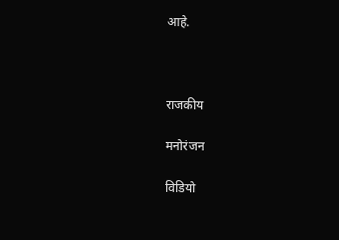आहे.



राजकीय

मनोरंजन

विडियो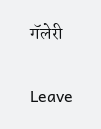गॅलेरी

Leave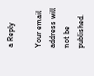a Reply

Your email address will not be published.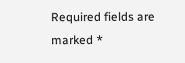Required fields are marked *